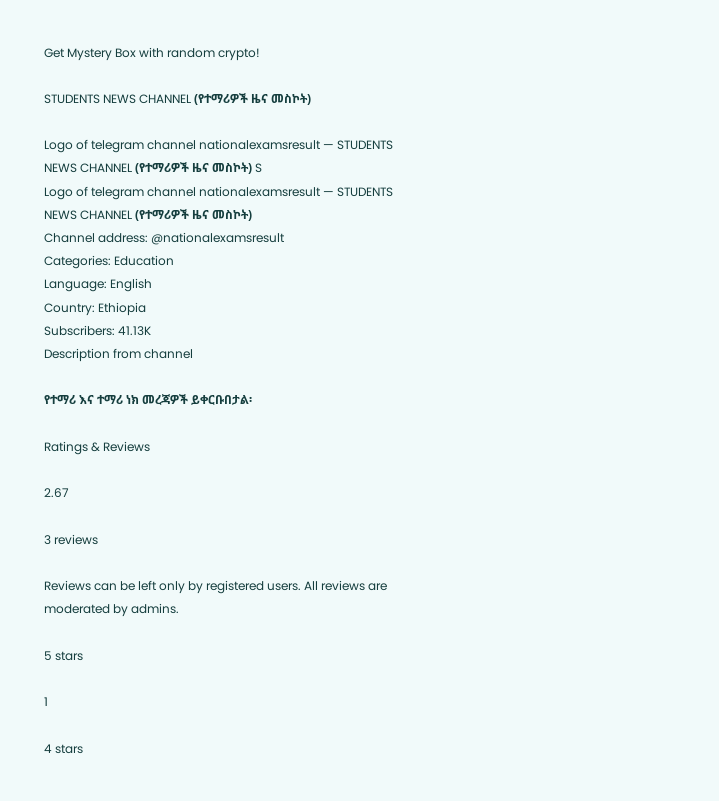Get Mystery Box with random crypto!

STUDENTS NEWS CHANNEL (የተማሪዎች ዜና መስኮት)

Logo of telegram channel nationalexamsresult — STUDENTS NEWS CHANNEL (የተማሪዎች ዜና መስኮት) S
Logo of telegram channel nationalexamsresult — STUDENTS NEWS CHANNEL (የተማሪዎች ዜና መስኮት)
Channel address: @nationalexamsresult
Categories: Education
Language: English
Country: Ethiopia
Subscribers: 41.13K
Description from channel

የተማሪ እና ተማሪ ነክ መረጃዎች ይቀርቡበታል፡

Ratings & Reviews

2.67

3 reviews

Reviews can be left only by registered users. All reviews are moderated by admins.

5 stars

1

4 stars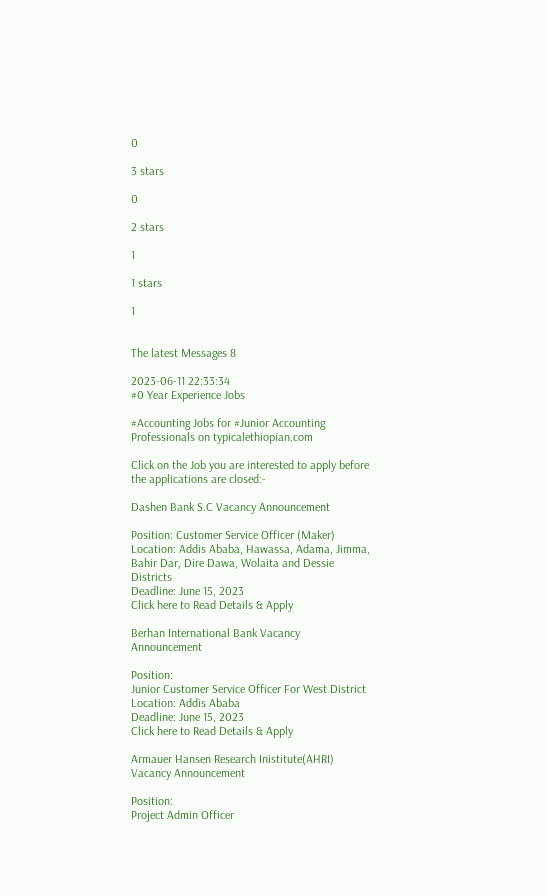0

3 stars

0

2 stars

1

1 stars

1


The latest Messages 8

2023-06-11 22:33:34
#0 Year Experience Jobs

#Accounting Jobs for #Junior Accounting Professionals on typicalethiopian.com

Click on the Job you are interested to apply before the applications are closed:-

Dashen Bank S.C Vacancy Announcement

Position: Customer Service Officer (Maker)
Location: Addis Ababa, Hawassa, Adama, Jimma, Bahir Dar, Dire Dawa, Wolaita and Dessie Districts
Deadline: June 15, 2023
Click here to Read Details & Apply

Berhan International Bank Vacancy Announcement

Position:
Junior Customer Service Officer For West District
Location: Addis Ababa
Deadline: June 15, 2023
Click here to Read Details & Apply

Armauer Hansen Research Inistitute(AHRI) Vacancy Announcement

Position:
Project Admin Officer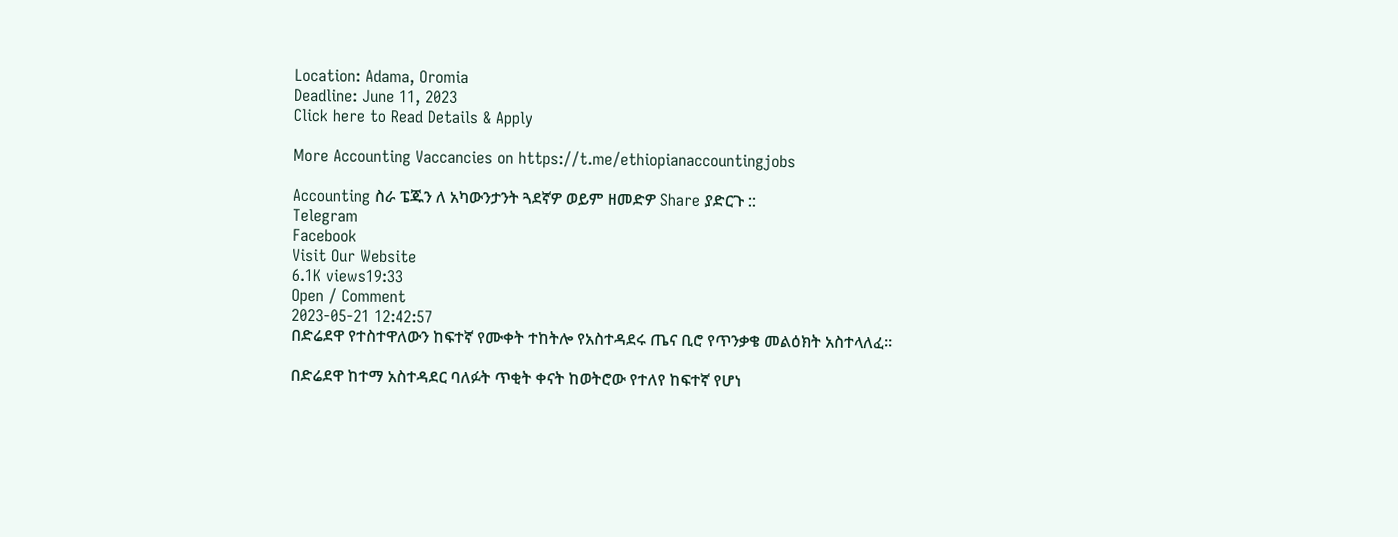Location: Adama, Oromia
Deadline: June 11, 2023
Click here to Read Details & Apply

More Accounting Vaccancies on https://t.me/ethiopianaccountingjobs

Accounting ስራ ፔጁን ለ አካውንታንት ጓደኛዎ ወይም ዘመድዎ Share ያድርጉ ::
Telegram
Facebook
Visit Our Website
6.1K views19:33
Open / Comment
2023-05-21 12:42:57
በድሬደዋ የተስተዋለውን ከፍተኛ የሙቀት ተከትሎ የአስተዳደሩ ጤና ቢሮ የጥንቃቄ መልዕክት አስተላለፈ።

በድሬደዋ ከተማ አስተዳደር ባለፉት ጥቂት ቀናት ከወትሮው የተለየ ከፍተኛ የሆነ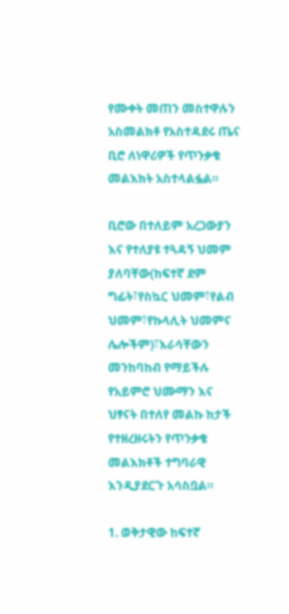የሙቀት መጠን መስተዋሉን አስመልክቶ የአስተዳደሩ ጤና ቢሮ ለነዋሪዎች የጥንቃቄ መልእክት አስተላልፏል።

ቢሮው በተለይም አረጋውያን እና የተለያዩ ተጓዳኝ ህመም ያለባቸው(ከፍተኛ ደም ግፊት፣የስኳር ህመም፣የልብ ህመም፣የኩላሊት ህመምና ሌሎችም)፣እራሳቸውን መንከባከብ የማይችሉ የአይምሮ ህሙማን እና ህፃናት በተለየ መልኩ ከታች የተዘረዘሩትን የጥንቃቄ መልእክቶች ተግባራዊ እንዲያደርጉ አሳስቧል።

1. ወቅታዊው ከፍተኛ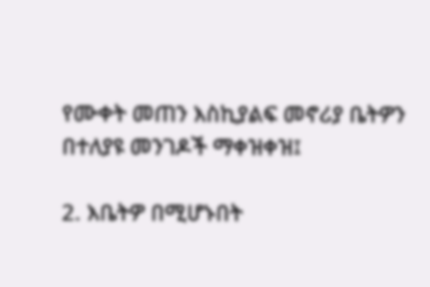የሙቀት መጠን እስኪያልፍ መኖሪያ ቤትዎን በተለያዩ መንገዶች ማቀዝቀዝ፤

2. እቤትዎ በሚሆኑበት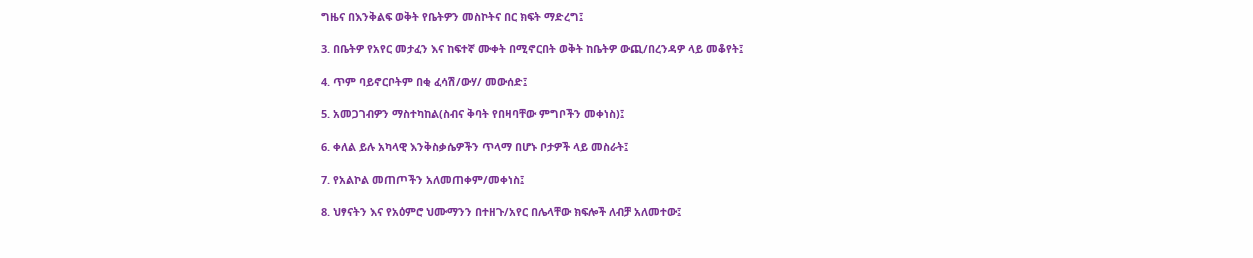ግዜና በእንቅልፍ ወቅት የቤትዎን መስኮትና በር ክፍት ማድረግ፤

3. በቤትዎ የአየር መታፈን እና ከፍተኛ ሙቀት በሚኖርበት ወቅት ከቤትዎ ውጪ/በረንዳዎ ላይ መቆየት፤

4. ጥም ባይኖርቦትም በቂ ፈሳሽ/ውሃ/ መውሰድ፤

5. አመጋገብዎን ማስተካከል(ስብና ቅባት የበዛባቸው ምግቦችን መቀነስ)፤

6. ቀለል ይሉ አካላዊ እንቅስቃሴዎችን ጥላማ በሆኑ ቦታዎች ላይ መስራት፤

7. የአልኮል መጠጦችን አለመጠቀም/መቀነስ፤

8. ህፃናትን እና የአዕምሮ ህሙማንን በተዘጉ/አየር በሌላቸው ክፍሎች ለብቻ አለመተው፤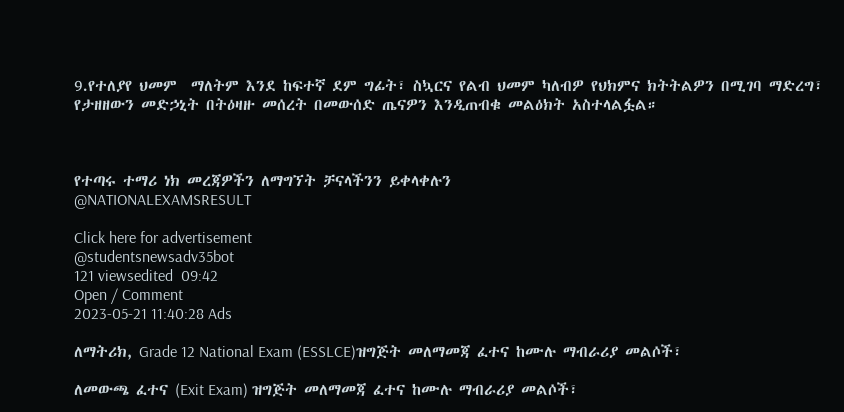9.የተለያየ ህመም  ማለትም እንደ ከፍተኛ ደም ግፊት፣ ስኳርና የልብ ህመም ካለብዎ የህክምና ክትትልዎን በሚገባ ማድረግ፣ የታዘዘውን መድኃኒት በትዕዛዙ መሰረት በመውሰድ ጤናዎን እንዲጠብቁ መልዕክት አስተላልፏል።



የተጣሩ ተማሪ ነክ መረጃዎችን ለማግኘት ቻናላችንን ይቀላቀሉን
@NATIONALEXAMSRESULT

Click here for advertisement
@studentsnewsadv35bot
121 viewsedited  09:42
Open / Comment
2023-05-21 11:40:28 Ads

ለማትሪክ, Grade 12 National Exam (ESSLCE)ዝግጅት መለማመጃ ፈተና ከሙሉ ማብራሪያ መልሶች፣

ለመውጫ ፈተና (Exit Exam) ዝግጅት መለማመጃ ፈተና ከሙሉ ማብራሪያ መልሶች፣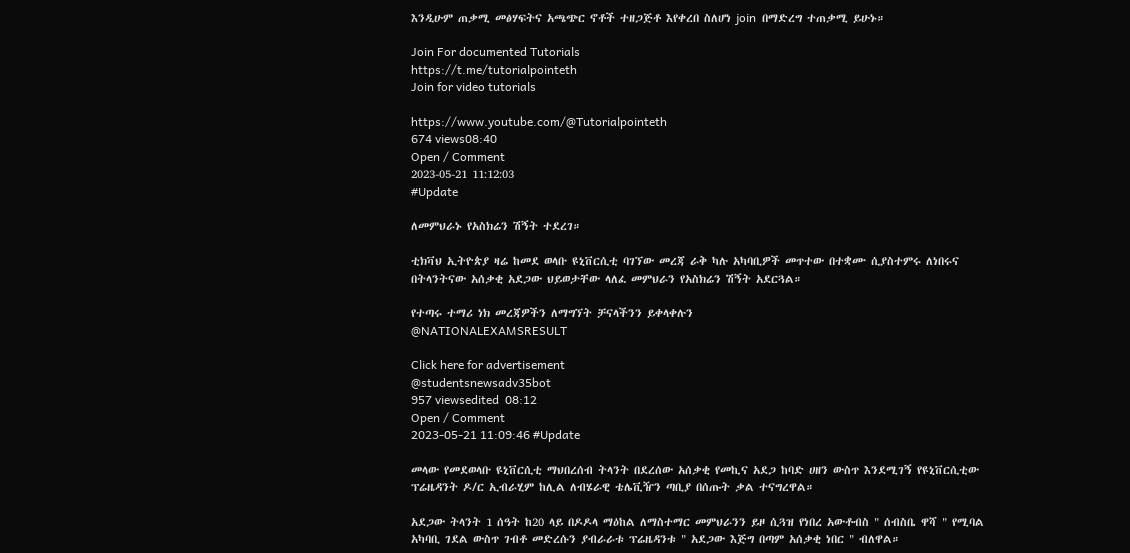እንዲሁም ጠቃሚ መፅሃፍትና አጫጭር ኖቶች ተዘጋጅቶ እየቀረበ ስለሆነ join  በማድረግ ተጠቃሚ ይሁኑ።

Join For documented Tutorials
https://t.me/tutorialpointeth
Join for video tutorials

https://www.youtube.com/@Tutorialpointeth
674 views08:40
Open / Comment
2023-05-21 11:12:03
#Update

ለመምህራኑ የአስክሬን ሽኝት ተደረገ።

ቲክቫህ ኢትዮጵያ ዛሬ ከመደ ወላቡ ዩኒቨርሲቲ ባገኘው መረጃ ራቅ ካሉ አካባቢዎች መጥተው በተቋሙ ሲያስተምሩ ለነበሩና በትላንትናው አሰቃቂ አደጋው ህይወታቸው ላለፈ መምህራን የአስክሬን ሽኝት አደርጓል።

የተጣሩ ተማሪ ነክ መረጃዎችን ለማግኘት ቻናላችንን ይቀላቀሉን
@NATIONALEXAMSRESULT

Click here for advertisement
@studentsnewsadv35bot
957 viewsedited  08:12
Open / Comment
2023-05-21 11:09:46 #Update

መላው የመደወላቡ ዩኒቨርሲቲ ማህበረሰብ ትላንት በደረሰው አሰቃቂ የመኪና አደጋ ከባድ ሀዘን ውስጥ እንደሚገኝ የዩኒቨርሲቲው ፕሬዜዳንት ዶ/ር ኢብራሂም ከሊል ለብሄራዊ ቴሌቪዥን ጣቢያ በሰጡት ቃል ተናግረዋል።

አደጋው ትላንት 1 ሰዓት ከ20 ላይ በዶዶላ ማዕከል ለማስተማር መምህራንን ይዞ ሲጓዝ የነበረ አውቶብስ " ሰብስቤ ዋሻ " የሚባል አካባቢ ገደል ውስጥ ገብቶ መድረሱን ያብራራቱ ፕሬዜዳንቱ " አደጋው እጅግ በጣም አሰቃቂ ነበር " ብለዋል።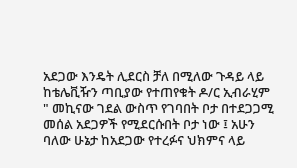አደጋው እንዴት ሊደርስ ቻለ በሚለው ጉዳይ ላይ ከቴሌቪዥን ጣቢያው የተጠየቁት ዶ/ር ኢብራሂም " መኪናው ገደል ውስጥ የገባበት ቦታ በተደጋጋሚ መሰል አደጋዎች የሚደርሱበት ቦታ ነው ፤ አሁን ባለው ሁኔታ ከአደጋው የተረፉና ህክምና ላይ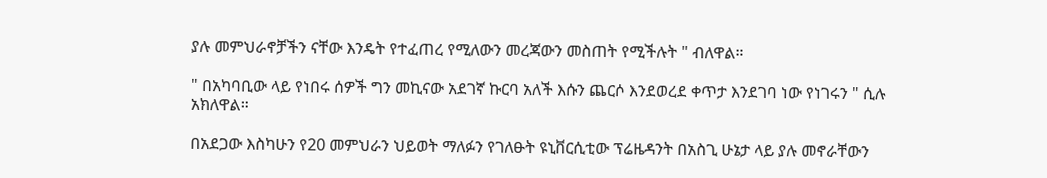ያሉ መምህራኖቻችን ናቸው እንዴት የተፈጠረ የሚለውን መረጃውን መስጠት የሚችሉት " ብለዋል።

" በአካባቢው ላይ የነበሩ ሰዎች ግን መኪናው አደገኛ ኩርባ አለች እሱን ጨርሶ እንደወረደ ቀጥታ እንደገባ ነው የነገሩን " ሲሉ አክለዋል።

በአደጋው እስካሁን የ20 መምህራን ህይወት ማለፉን የገለፁት ዩኒቨርሲቲው ፕሬዜዳንት በአስጊ ሁኔታ ላይ ያሉ መኖራቸውን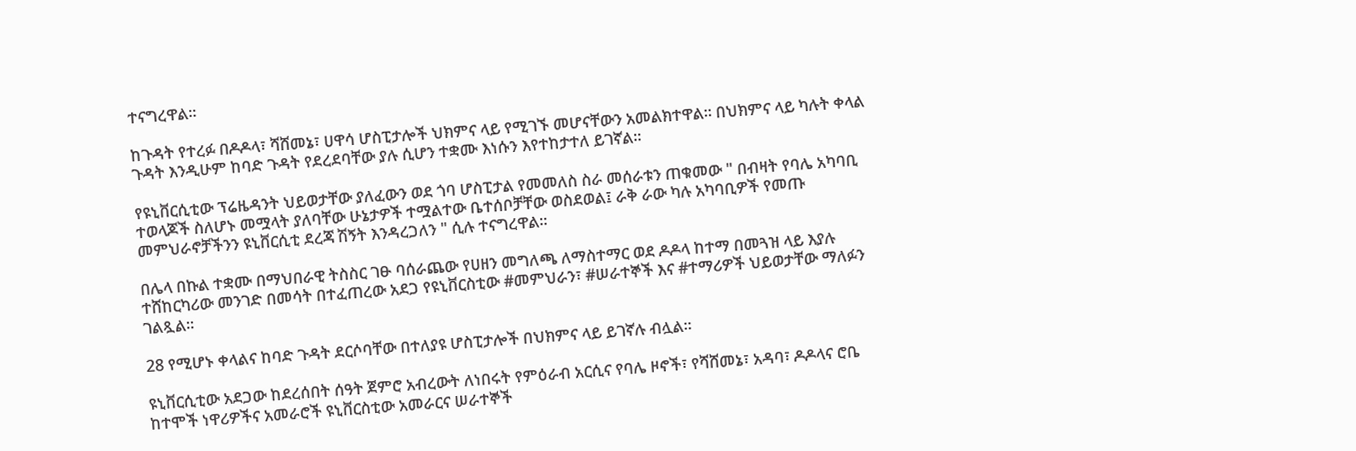ተናግረዋል።

ከጉዳት የተረፉ በዶዶላ፣ ሻሸመኔ፣ ሀዋሳ ሆስፒታሎች ህክምና ላይ የሚገኙ መሆናቸውን አመልክተዋል። በህክምና ላይ ካሉት ቀላል ጉዳት እንዲሁም ከባድ ጉዳት የደረደባቸው ያሉ ሲሆን ተቋሙ እነሱን እየተከታተለ ይገኛል።

የዩኒቨርሲቲው ፕሬዜዳንት ህይወታቸው ያለፈውን ወደ ጎባ ሆስፒታል የመመለስ ስራ መሰራቱን ጠቁመው " በብዛት የባሌ አካባቢ ተወላጆች ስለሆኑ መሟላት ያለባቸው ሁኔታዎች ተሟልተው ቤተሰቦቻቸው ወስደወል፤ ራቅ ራው ካሉ አካባቢዎች የመጡ መምህራኖቻችንን ዩኒቨርሲቲ ደረጃ ሽኝት እንዳረጋለን " ሲሉ ተናግረዋል።

በሌላ በኩል ተቋሙ በማህበራዊ ትስስር ገፁ ባሰራጨው የሀዘን መግለጫ ለማስተማር ወደ ዶዶላ ከተማ በመጓዝ ላይ እያሉ ተሸከርካሪው መንገድ በመሳት በተፈጠረው አደጋ የዩኒቨርስቲው #መምህራን፣ #ሠራተኞች እና #ተማሪዎች ህይወታቸው ማለፉን ገልጿል።

28 የሚሆኑ ቀላልና ከባድ ጉዳት ደርሶባቸው በተለያዩ ሆስፒታሎች በህክምና ላይ ይገኛሉ ብሏል።

ዩኒቨርሲቲው አደጋው ከደረሰበት ሰዓት ጀምሮ አብረውት ለነበሩት የምዕራብ አርሲና የባሌ ዞኖች፣ የሻሸመኔ፣ አዳባ፣ ዶዶላና ሮቤ ከተሞች ነዋሪዎችና አመራሮች ዩኒቨርስቲው አመራርና ሠራተኞች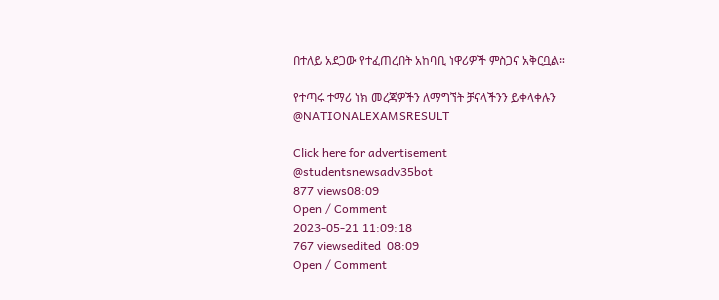በተለይ አደጋው የተፈጠረበት አከባቢ ነዋሪዎች ምስጋና አቅርቧል።

የተጣሩ ተማሪ ነክ መረጃዎችን ለማግኘት ቻናላችንን ይቀላቀሉን
@NATIONALEXAMSRESULT

Click here for advertisement
@studentsnewsadv35bot
877 views08:09
Open / Comment
2023-05-21 11:09:18
767 viewsedited  08:09
Open / Comment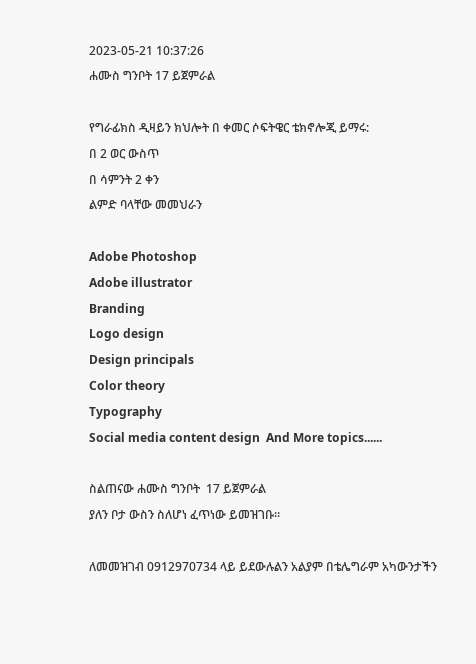2023-05-21 10:37:26
ሐሙስ ግንቦት 17 ይጀምራል

የግራፊክስ ዲዛይን ክህሎት በ ቀመር ሶፍትዌር ቴክኖሎጂ ይማሩ:
በ 2 ወር ውስጥ
በ ሳምንት 2 ቀን
ልምድ ባላቸው መመህራን

Adobe Photoshop
Adobe illustrator
Branding
Logo design
Design principals
Color theory
Typography
Social media content design  And More topics......

ስልጠናው ሐሙስ ግንቦት  17 ይጀምራል
ያለን ቦታ ውስን ስለሆነ ፈጥነው ይመዝገቡ።

ለመመዝገብ 0912970734 ላይ ይደውሉልን አልያም በቴሌግራም አካውንታችን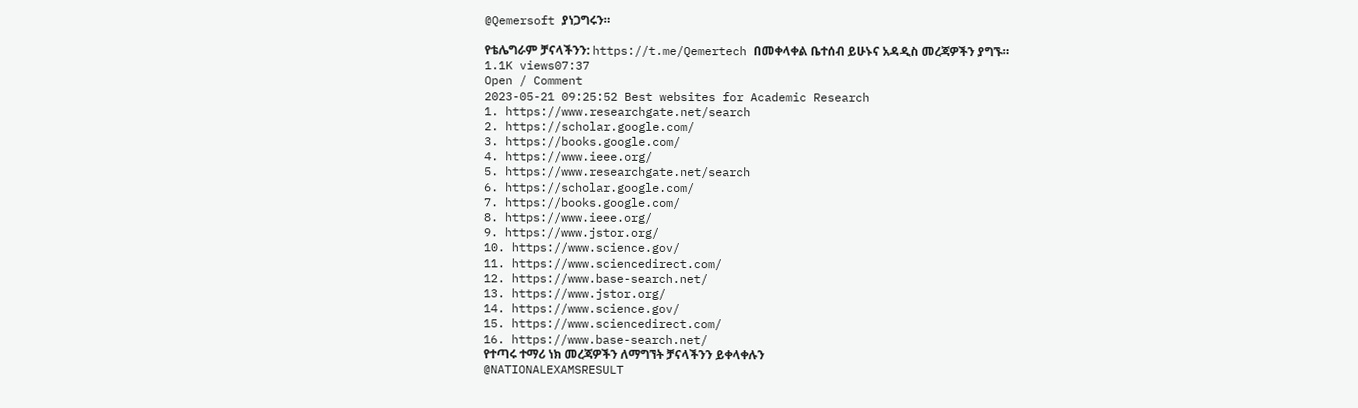@Qemersoft ያነጋግሩን።

የቴሌግራም ቻናላችንን: https://t.me/Qemertech በመቀላቀል ቤተሰብ ይሁኑና አዳዲስ መረጃዎችን ያግኙ።
1.1K views07:37
Open / Comment
2023-05-21 09:25:52 Best websites for Academic Research
1. https://www.researchgate.net/search
2. https://scholar.google.com/
3. https://books.google.com/
4. https://www.ieee.org/
5. https://www.researchgate.net/search
6. https://scholar.google.com/
7. https://books.google.com/
8. https://www.ieee.org/
9. https://www.jstor.org/
10. https://www.science.gov/
11. https://www.sciencedirect.com/
12. https://www.base-search.net/
13. https://www.jstor.org/
14. https://www.science.gov/
15. https://www.sciencedirect.com/
16. https://www.base-search.net/
የተጣሩ ተማሪ ነክ መረጃዎችን ለማግኘት ቻናላችንን ይቀላቀሉን
@NATIONALEXAMSRESULT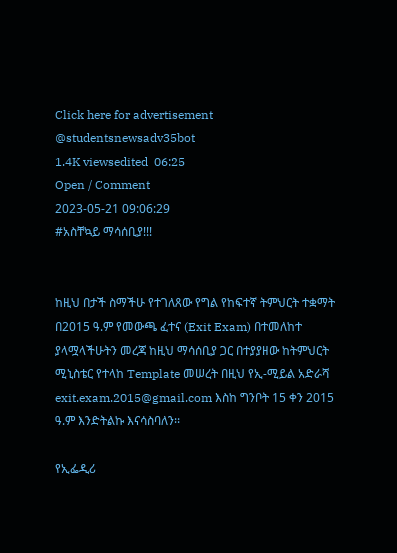Click here for advertisement
@studentsnewsadv35bot
1.4K viewsedited  06:25
Open / Comment
2023-05-21 09:06:29
#አስቸኳይ ማሳሰቢያ!!!


ከዚህ በታች ስማችሁ የተገለጸው የግል የከፍተኛ ትምህርት ተቋማት በ2015 ዓ.ም የመውጫ ፈተና (Exit Exam) በተመለከተ ያላሟላችሁትን መረጃ ከዚህ ማሳሰቢያ ጋር በተያያዘው ከትምህርት ሚኒስቴር የተላከ Template መሠረት በዚህ የኢ-ሚይል አድራሻ exit.exam.2015@gmail.com እስከ ግንቦት 15 ቀን 2015 ዓ.ም እንድትልኩ እናሳስባለን፡፡

የኢፌዲሪ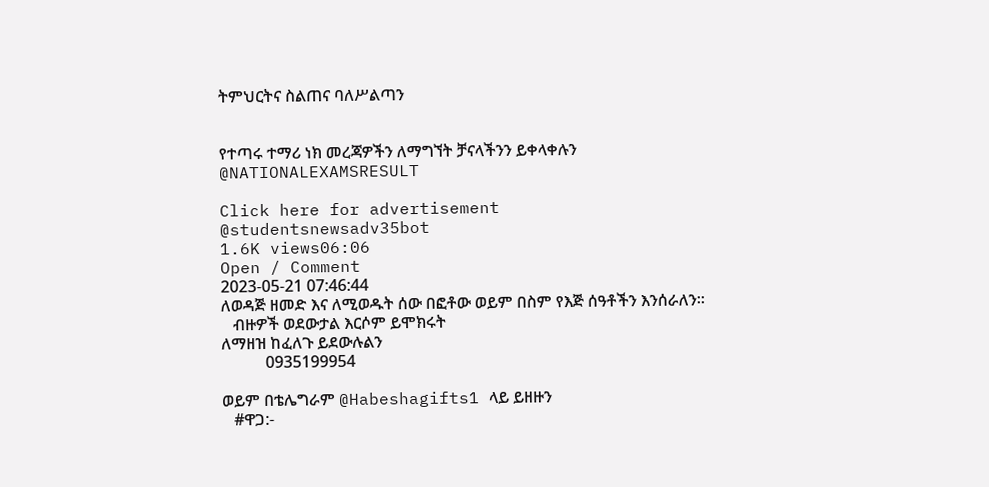ትምህርትና ስልጠና ባለሥልጣን


የተጣሩ ተማሪ ነክ መረጃዎችን ለማግኘት ቻናላችንን ይቀላቀሉን
@NATIONALEXAMSRESULT

Click here for advertisement
@studentsnewsadv35bot
1.6K views06:06
Open / Comment
2023-05-21 07:46:44
ለወዳጅ ዘመድ እና ለሚወዱት ሰው በፎቶው ወይም በስም የእጅ ሰዓቶችን እንሰራለን።
   ብዙዎች ወደውታል እርሶም ይሞክሩት
ለማዘዝ ከፈለጉ ይደውሉልን
           0935199954

ወይም በቴሌግራም @Habeshagifts1 ላይ ይዘዙን
   #ዋጋ:-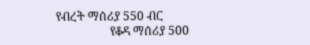የብረት ማሰሪያ 550 ብር
                  የቆዳ ማሰሪያ 500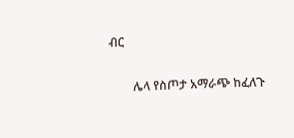ብር

        ሌላ የስጦታ አማራጭ ከፈለጉ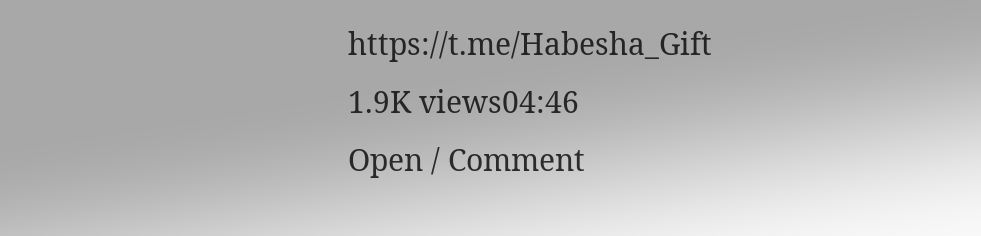https://t.me/Habesha_Gift
1.9K views04:46
Open / Comment